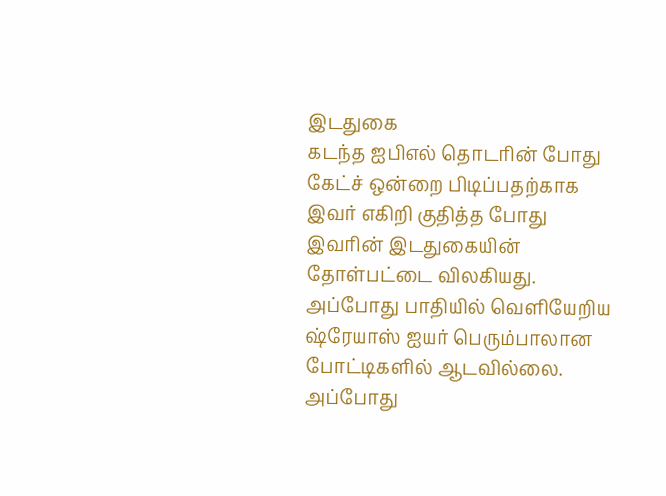இடதுகை
கடந்த ஐபிஎல் தொடரின் போது கேட்ச் ஒன்றை பிடிப்பதற்காக இவர் எகிறி குதித்த போது இவரின் இடதுகையின் தோள்பட்டை விலகியது. அப்போது பாதியில் வெளியேறிய ஷ்ரேயாஸ் ஐயர் பெரும்பாலான போட்டிகளில் ஆடவில்லை. அப்போது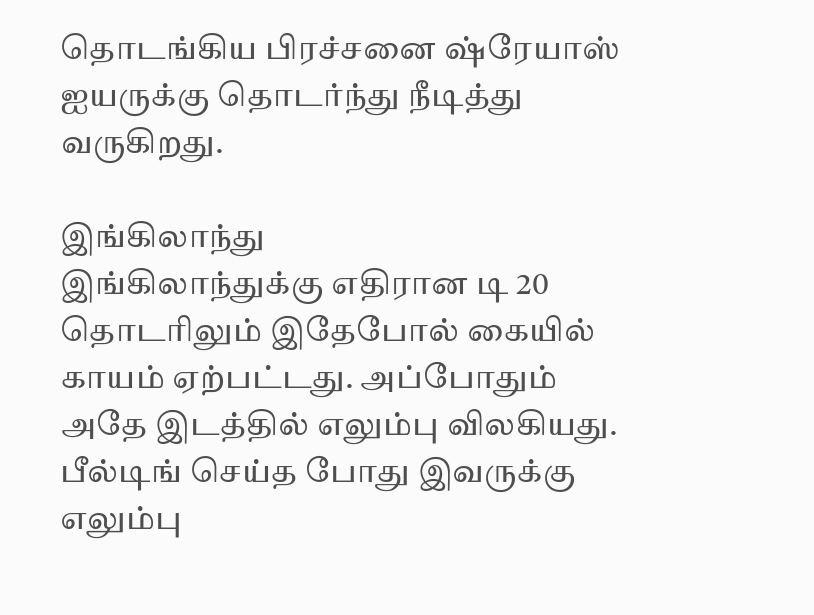தொடங்கிய பிரச்சனை ஷ்ரேயாஸ் ஐயருக்கு தொடர்ந்து நீடித்து வருகிறது.

இங்கிலாந்து
இங்கிலாந்துக்கு எதிரான டி 20 தொடரிலும் இதேபோல் கையில் காயம் ஏற்பட்டது. அப்போதும் அதே இடத்தில் எலும்பு விலகியது. பீல்டிங் செய்த போது இவருக்கு எலும்பு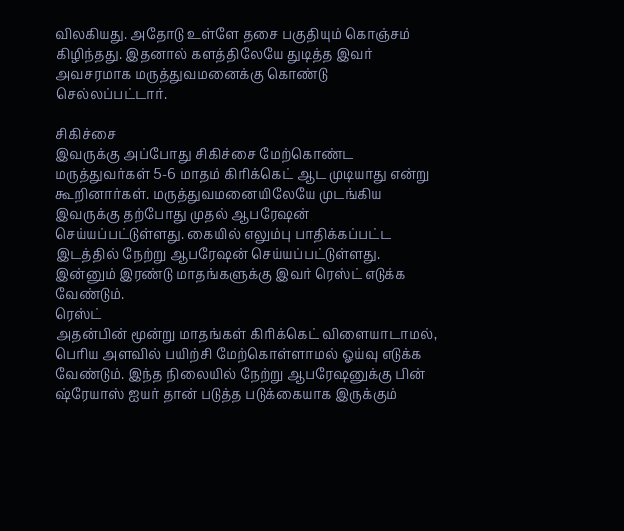விலகியது. அதோடு உள்ளே தசை பகுதியும் கொஞ்சம் கிழிந்தது. இதனால் களத்திலேயே துடித்த இவர் அவசரமாக மருத்துவமனைக்கு கொண்டு செல்லப்பட்டார்.

சிகிச்சை
இவருக்கு அப்போது சிகிச்சை மேற்கொண்ட மருத்துவர்கள் 5-6 மாதம் கிரிக்கெட் ஆட முடியாது என்று கூறினார்கள். மருத்துவமனையிலேயே முடங்கிய இவருக்கு தற்போது முதல் ஆபரேஷன் செய்யப்பட்டுள்ளது. கையில் எலும்பு பாதிக்கப்பட்ட இடத்தில் நேற்று ஆபரேஷன் செய்யப்பட்டுள்ளது. இன்னும் இரண்டு மாதங்களுக்கு இவர் ரெஸ்ட் எடுக்க வேண்டும்.
ரெஸ்ட்
அதன்பின் மூன்று மாதங்கள் கிரிக்கெட் விளையாடாமல், பெரிய அளவில் பயிற்சி மேற்கொள்ளாமல் ஓய்வு எடுக்க வேண்டும். இந்த நிலையில் நேற்று ஆபரேஷனுக்கு பின் ஷ்ரேயாஸ் ஐயர் தான் படுத்த படுக்கையாக இருக்கும்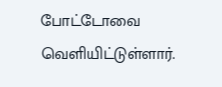போட்டோவை வெளியிட்டுள்ளார்.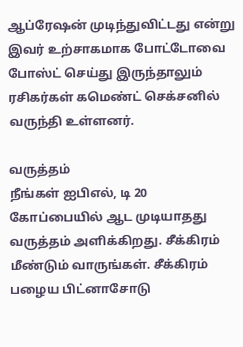ஆப்ரேஷன் முடிந்துவிட்டது என்று இவர் உற்சாகமாக போட்டோவை போஸ்ட் செய்து இருந்தாலும் ரசிகர்கள் கமெண்ட் செக்சனில் வருந்தி உள்ளனர்.

வருத்தம்
நீங்கள் ஐபிஎல், டி 20 கோப்பையில் ஆட முடியாதது வருத்தம் அளிக்கிறது. சீக்கிரம் மீண்டும் வாருங்கள். சீக்கிரம் பழைய பிட்னாசோடு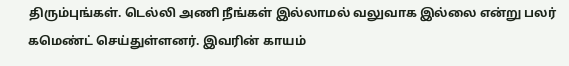திரும்புங்கள். டெல்லி அணி நீங்கள் இல்லாமல் வலுவாக இல்லை என்று பலர் கமெண்ட் செய்துள்ளனர். இவரின் காயம்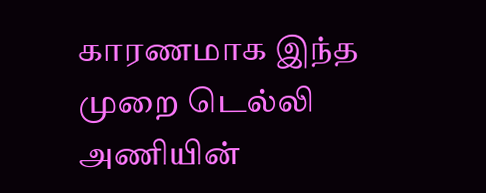காரணமாக இந்த முறை டெல்லி அணியின்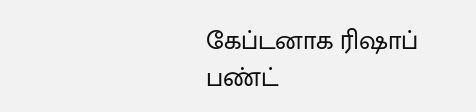கேப்டனாக ரிஷாப் பண்ட்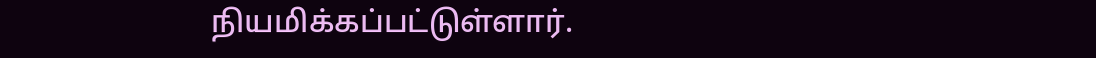நியமிக்கப்பட்டுள்ளார்.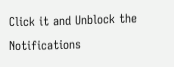Click it and Unblock the Notifications